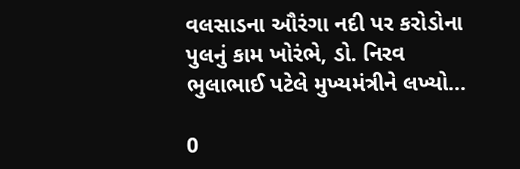વલસાડના ઔરંગા નદી પર કરોડોના પુલનું કામ ખોરંભે, ડો. નિરવ ભુલાભાઈ પટેલે મુખ્યમંત્રીને લખ્યો...

0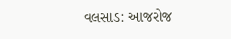વલસાડ: આજરોજ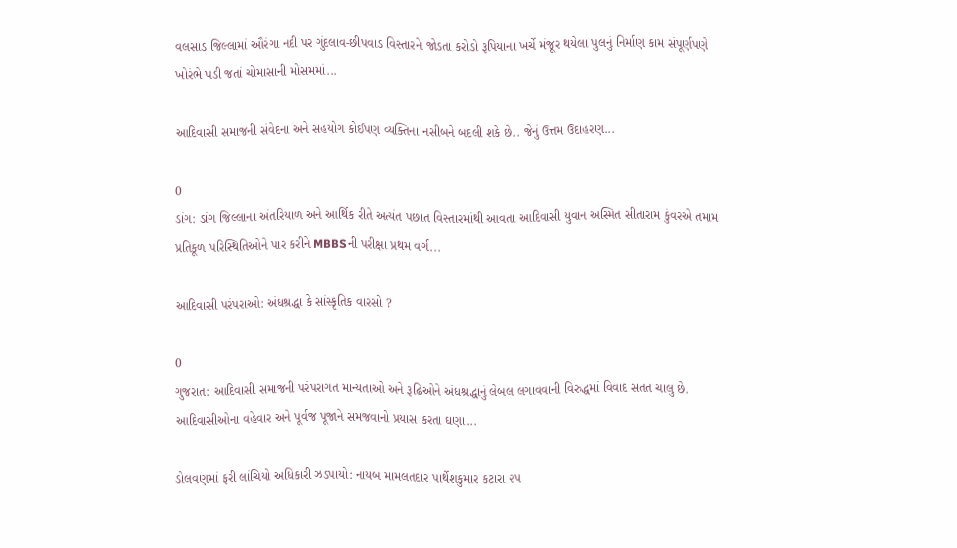વલસાડ જિલ્લામાં ઔરંગા નદી પર ગુંદલાવ-છીપવાડ વિસ્તારને જોડતા કરોડો રૂપિયાના ખર્ચે મંજૂર થયેલા પુલનું નિર્માણ કામ સંપૂર્ણપણે ખોરંભે પડી જતાં ચોમાસાની મોસમમાં...

આદિવાસી સમાજની સંવેદના અને સહયોગ કોઈપણ વ્યક્તિના નસીબને બદલી શકે છે.. જેનું ઉત્તમ ઉદાહરણ...

0
ડાંગ: ડાંગ જિલ્લાના અંતરિયાળ અને આર્થિક રીતે અત્યંત પછાત વિસ્તારમાંથી આવતા આદિવાસી યુવાન અસ્મિત સીતારામ કુંવરએ તમામ પ્રતિકૂળ પરિસ્થિતિઓને પાર કરીને MBBSની પરીક્ષા પ્રથમ વર્ગ...

આદિવાસી પરંપરાઓ: અંધશ્રદ્ધા કે સાંસ્કૃતિક વારસો ?

0
ગુજરાત: આદિવાસી સમાજની પરંપરાગત માન્યતાઓ અને રૂઢિઓને અંધશ્રદ્ધાનું લેબલ લગાવવાની વિરુદ્ધમાં વિવાદ સતત ચાલુ છે. આદિવાસીઓના વહેવાર અને પૂર્વજ પૂજાને સમજવાનો પ્રયાસ કરતા ઘણા...

ડોલવણમાં ફરી લાંચિયો અધિકારી ઝડપાયો: નાયબ મામલતદાર પાર્થેશકુમાર કટારા ૨૫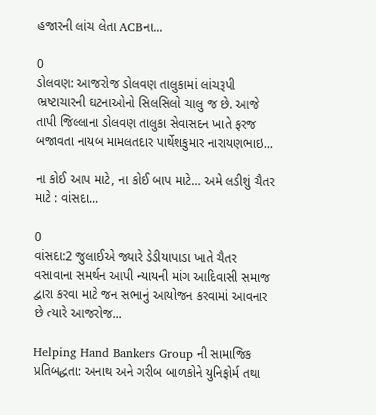હજારની લાંચ લેતા ACBના...

0
ડોલવણ: આજરોજ ડોલવણ તાલુકામાં લાંચરૂપી ભ્રષ્ટાચારની ઘટનાઓનો સિલસિલો ચાલુ જ છે. આજે તાપી જિલ્લાના ડોલવણ તાલુકા સેવાસદન ખાતે ફરજ બજાવતા નાયબ મામલતદાર પાર્થેશકુમાર નારાયણભાઇ...

ના કોઈ આપ માટે, ના કોઈ બાપ માટે… અમે લડીશું ચૈતર માટે : વાંસદા...

0
વાંસદા:2 જુલાઈએ જ્યારે ડેડીયાપાડા ખાતે ચૈતર વસાવાના સમર્થન આપી ન્યાયની માંગ આદિવાસી સમાજ દ્વારા કરવા માટે જન સભાનું આયોજન કરવામાં આવનાર છે ત્યારે આજરોજ...

Helping Hand Bankers Group ની સામાજિક પ્રતિબદ્ધતા: અનાથ અને ગરીબ બાળકોને યુનિફોર્મ તથા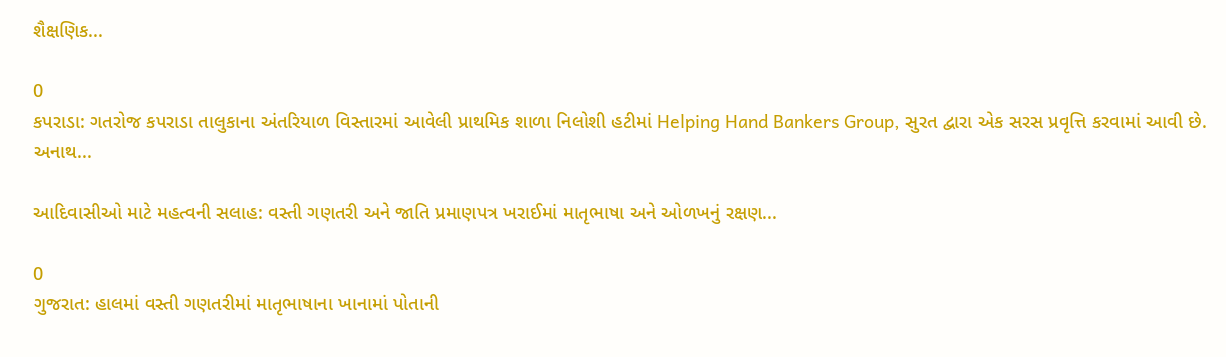શૈક્ષણિક...

0
કપરાડા: ગતરોજ કપરાડા તાલુકાના અંતરિયાળ વિસ્તારમાં આવેલી પ્રાથમિક શાળા નિલોશી હટીમાં Helping Hand Bankers Group, સુરત દ્વારા એક સરસ પ્રવૃત્તિ કરવામાં આવી છે. અનાથ...

આદિવાસીઓ માટે મહત્વની સલાહ: વસ્તી ગણતરી અને જાતિ પ્રમાણપત્ર ખરાઈમાં માતૃભાષા અને ઓળખનું રક્ષણ...

0
ગુજરાત: હાલમાં વસ્તી ગણતરીમાં માતૃભાષાના ખાનામાં પોતાની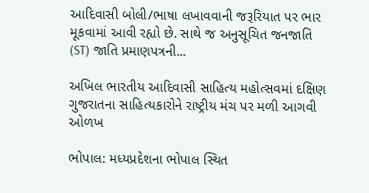આદિવાસી બોલી/ભાષા લખાવવાની જરૂરિયાત પર ભાર મૂકવામાં આવી રહ્યો છે. સાથે જ અનુસૂચિત જનજાતિ (ST) જાતિ પ્રમાણપત્રની...

અખિલ ભારતીય આદિવાસી સાહિત્ય મહોત્સવમાં દક્ષિણ ગુજરાતના સાહિત્યકારોને રાષ્ટ્રીય મંચ પર મળી આગવી ઓળખ

ભોપાલ: મધ્યપ્રદેશના ભોપાલ સ્થિત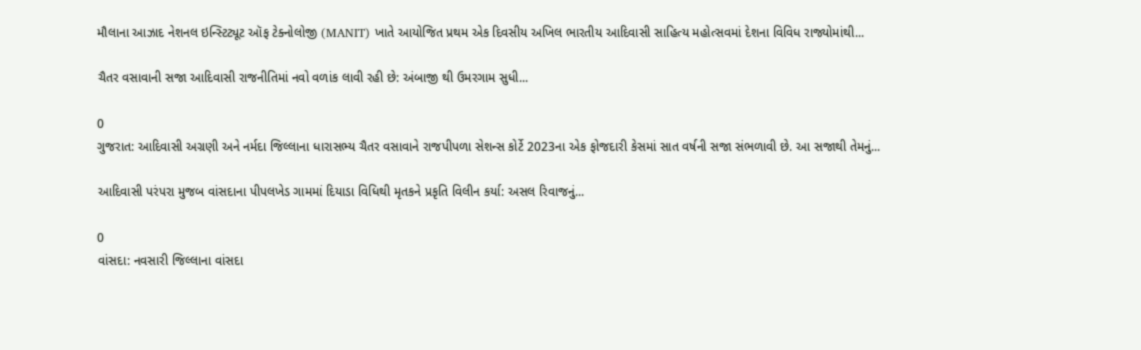મૌલાના આઝાદ નેશનલ ઇન્સ્ટિટ્યૂટ ઑફ ટેક્નોલોજી (MANIT) ખાતે આયોજિત પ્રથમ એક દિવસીય અખિલ ભારતીય આદિવાસી સાહિત્ય મહોત્સવમાં દેશના વિવિધ રાજ્યોમાંથી...

ચૈતર વસાવાની સજા આદિવાસી રાજનીતિમાં નવો વળાંક લાવી રહી છે: અંબાજી થી ઉમરગામ સુધી...

0
ગુજરાત: આદિવાસી અગ્રણી અને નર્મદા જિલ્લાના ધારાસભ્ય ચૈતર વસાવાને રાજપીપળા સેશન્સ કોર્ટે 2023ના એક ફોજદારી કેસમાં સાત વર્ષની સજા સંભળાવી છે. આ સજાથી તેમનું...

આદિવાસી પરંપરા મુજબ વાંસદાના પીપલખેડ ગામમાં દિયાડા વિધિથી મૃતકને પ્રકૃતિ વિલીન કર્યા: અસલ રિવાજનું...

0
વાંસદા: નવસારી જિલ્લાના વાંસદા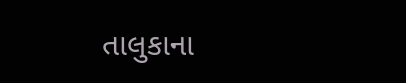તાલુકાના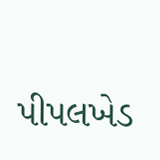પીપલખેડ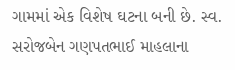ગામમાં એક વિશેષ ઘટના બની છે. સ્વ. સરોજબેન ગણપતભાઈ માહલાના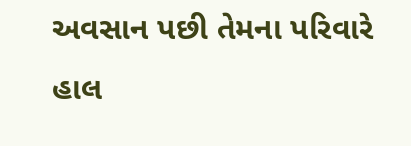અવસાન પછી તેમના પરિવારે હાલ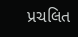પ્રચલિત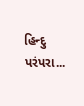હિન્દુ પરંપરા...